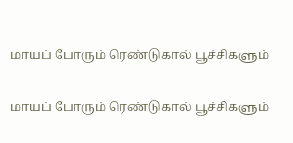மாயப் போரும் ரெண்டுகால் பூச்சிகளும்

மாயப் போரும் ரெண்டுகால் பூச்சிகளும்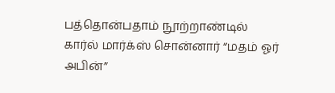பத்தொன்பதாம் நூற்றாண்டில் கார்ல் மார்க்ஸ் சொன்னார் “மதம் ஓர் அபின்”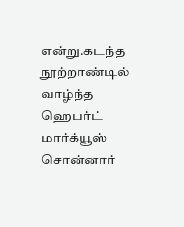என்று.கடந்த நூற்றாண்டில் வாழ்ந்த ஹெபர்ட் மார்க்யூஸ் சொன்னார்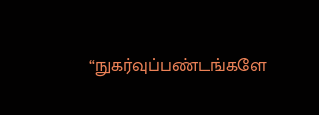“நுகர்வுப்பண்டங்களே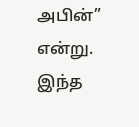அபின்” என்று. இந்த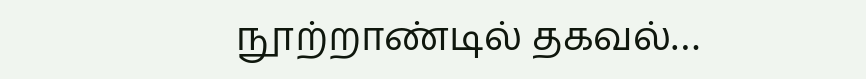நூற்றாண்டில் தகவல்…